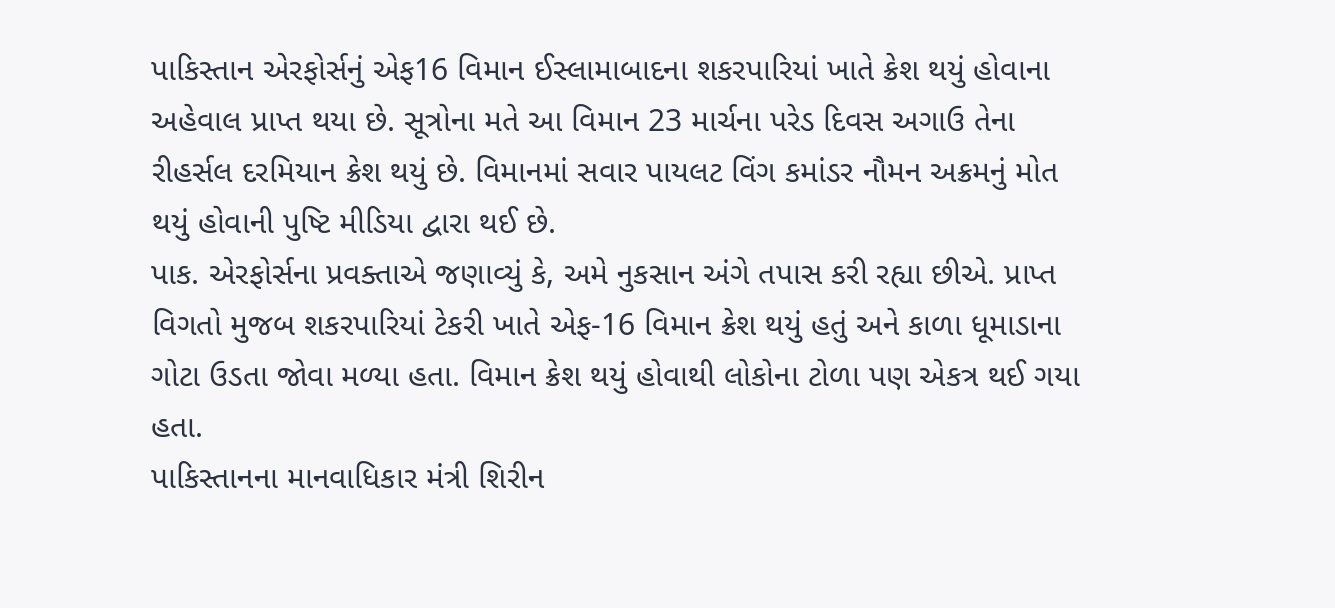પાકિસ્તાન એરફોર્સનું એફ16 વિમાન ઈસ્લામાબાદના શકરપારિયાં ખાતે ક્રેશ થયું હોવાના અહેવાલ પ્રાપ્ત થયા છે. સૂત્રોના મતે આ વિમાન 23 માર્ચના પરેડ દિવસ અગાઉ તેના રીહર્સલ દરમિયાન ક્રેશ થયું છે. વિમાનમાં સવાર પાયલટ વિંગ કમાંડર નૌમન અક્રમનું મોત થયું હોવાની પુષ્ટિ મીડિયા દ્વારા થઈ છે.
પાક. એરફોર્સના પ્રવક્તાએ જણાવ્યું કે, અમે નુકસાન અંગે તપાસ કરી રહ્યા છીએ. પ્રાપ્ત વિગતો મુજબ શકરપારિયાં ટેકરી ખાતે એફ-16 વિમાન ક્રેશ થયું હતું અને કાળા ધૂમાડાના ગોટા ઉડતા જોવા મળ્યા હતા. વિમાન ક્રેશ થયું હોવાથી લોકોના ટોળા પણ એકત્ર થઈ ગયા હતા.
પાકિસ્તાનના માનવાધિકાર મંત્રી શિરીન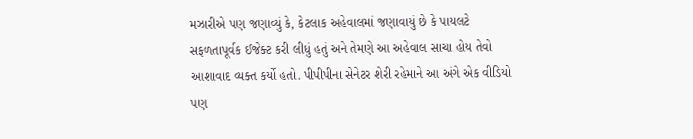મઝારીએ પણ જણાવ્યું કે, કેટલાક અહેવાલમાં જણાવાયું છે કે પાયલટે સફળતાપૂર્વક ઈજેક્ટ કરી લીધું હતું અને તેમણે આ અહેવાલ સાચા હોય તેવો આશાવાદ વ્યક્ત કર્યો હતો. પીપીપીના સેનેટર શેરી રહેમાને આ અંગે એક વીડિયો પણ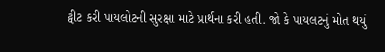ટ્વીટ કરી પાયલોટની સુરક્ષા માટે પ્રાર્થના કરી હતી. જો કે પાયલટનું મોત થયું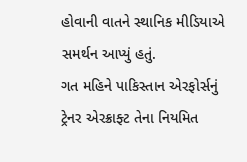હોવાની વાતને સ્થાનિક મીડિયાએ સમર્થન આપ્યું હતું.
ગત મહિને પાકિસ્તાન એરફોર્સનું ટ્રેનર એરક્રાફ્ટ તેના નિયમિત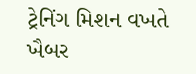ટ્રેનિંગ મિશન વખતે ખૈબર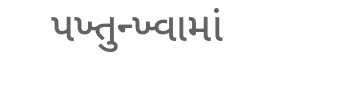પખ્તુન્ખ્વામાં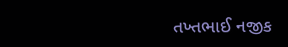તખ્તભાઈ નજીક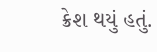ક્રેશ થયું હતું.